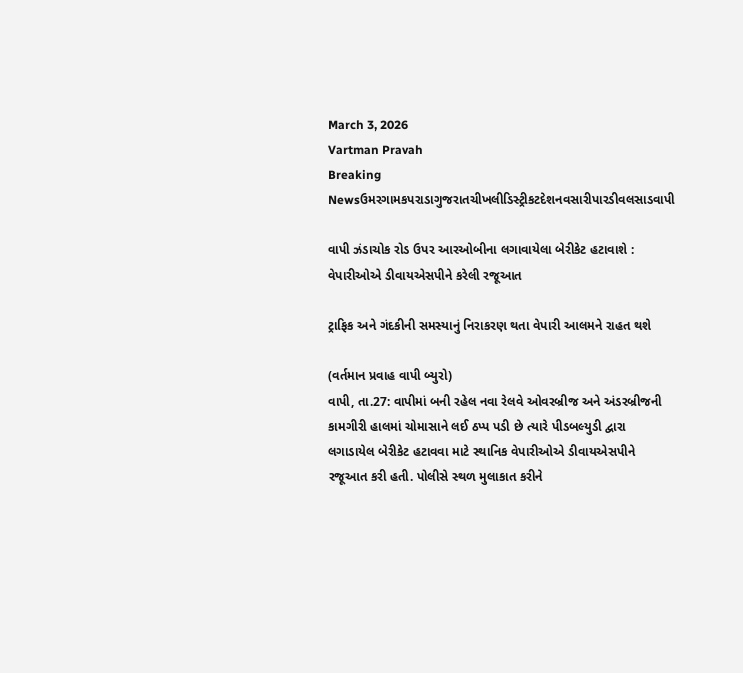March 3, 2026
Vartman Pravah
Breaking Newsઉમરગામકપરાડાગુજરાતચીખલીડિસ્ટ્રીકટદેશનવસારીપારડીવલસાડવાપી

વાપી ઝંડાચોક રોડ ઉપર આરઓબીના લગાવાયેલા બેરીકેટ હટાવાશે : વેપારીઓએ ડીવાયએસપીને કરેલી રજૂઆત

ટ્રાફિક અને ગંદકીની સમસ્‍યાનું નિરાકરણ થતા વેપારી આલમને રાહત થશે

(વર્તમાન પ્રવાહ વાપી બ્‍યુરો)
વાપી, તા.27: વાપીમાં બની રહેલ નવા રેલવે ઓવરબ્રીજ અને અંડરબ્રીજની કામગીરી હાલમાં ચોમાસાને લઈ ઠપ્‍પ પડી છે ત્‍યારે પીડબલ્‍યુડી દ્વારા લગાડાયેલ બેરીકેટ હટાવવા માટે સ્‍થાનિક વેપારીઓએ ડીવાયએસપીને રજૂઆત કરી હતી. પોલીસે સ્‍થળ મુલાકાત કરીને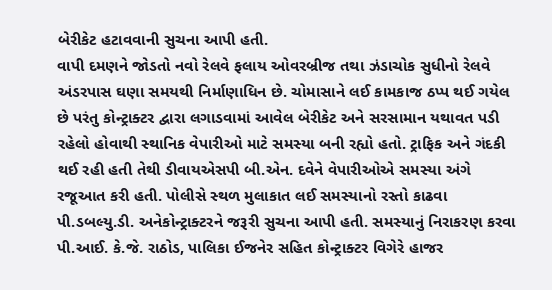બેરીકેટ હટાવવાની સુચના આપી હતી.
વાપી દમણને જોડતો નવો રેલવે ફલાય ઓવરબ્રીજ તથા ઝંડાચોક સુધીનો રેલવે અંડરપાસ ઘણા સમયથી નિર્માણાધિન છે. ચોમાસાને લઈ કામકાજ ઠપ્‍પ થઈ ગયેલ છે પરંતુ કોન્‍ટ્રાક્‍ટર દ્વારા લગાડવામાં આવેલ બેરીકેટ અને સરસામાન યથાવત પડી રહેલો હોવાથી સ્‍થાનિક વેપારીઓ માટે સમસ્‍યા બની રહ્યો હતો. ટ્રાફિક અને ગંદકી થઈ રહી હતી તેથી ડીવાયએસપી બી.એન. દવેને વેપારીઓએ સમસ્‍યા અંગે રજૂઆત કરી હતી. પોલીસે સ્‍થળ મુલાકાત લઈ સમસ્‍યાનો રસ્‍તો કાઢવા પી.ડબલ્‍યુ.ડી. અનેકોન્‍ટ્રાક્‍ટરને જરૂરી સુચના આપી હતી. સમસ્‍યાનું નિરાકરણ કરવા પી.આઈ. કે.જે. રાઠોડ, પાલિકા ઈજનેર સહિત કોન્‍ટ્રાક્‍ટર વિગેરે હાજર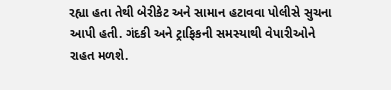રહ્યા હતા તેથી બેરીકેટ અને સામાન હટાવવા પોલીસે સુચના આપી હતી. ગંદકી અને ટ્રાફિકની સમસ્‍યાથી વેપારીઓને રાહત મળશે.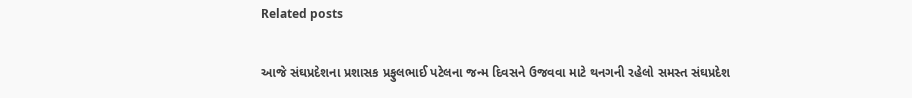Related posts

આજે સંઘપ્રદેશના પ્રશાસક પ્રફુલભાઈ પટેલના જન્‍મ દિવસને ઉજવવા માટે થનગની રહેલો સમસ્‍ત સંઘપ્રદેશ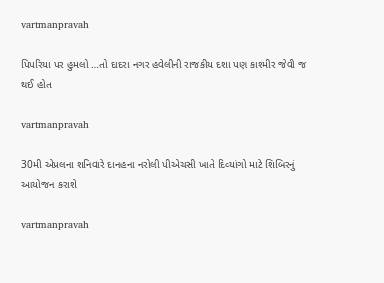vartmanpravah

પિપરિયા પર હુમલો …તો દાદરા નગર હવેલીની રાજકીય દશા પણ કાશ્‍મીર જેવી જ થઈ હોત

vartmanpravah

30મી એપ્રલના શનિવારે દાનહના નરોલી પીએચસી ખાતે દિવ્‍યાંગો માટે શિબિરનું આયોજન કરાશે

vartmanpravah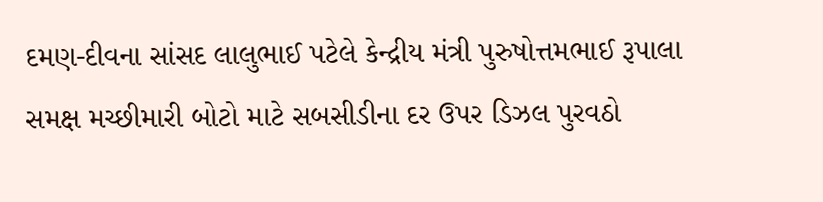દમણ-દીવના સાંસદ લાલુભાઈ પટેલે કેન્‍દ્રીય મંત્રી પુરુષોત્તમભાઈ રૂપાલા સમક્ષ મચ્‍છીમારી બોટો માટે સબસીડીના દર ઉપર ડિઝલ પુરવઠો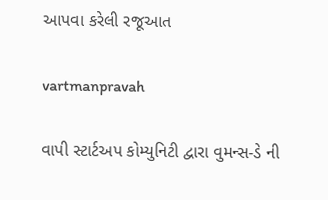આપવા કરેલી રજૂઆત

vartmanpravah

વાપી સ્ટાર્ટઅપ કોમ્યુનિટી દ્વારા વુમન્સ-ડે ની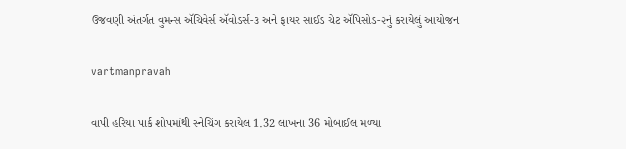ઉજવણી અંતર્ગત વુમન્સ ઍચિવેર્સ ઍવોડર્સ-૩ અને ફાયર સાઈડ ચેટ ઍપિસોડ-૨નું કરાયેલું આયોજન

vartmanpravah

વાપી હરિયા પાર્ક શોપમાંથી સ્‍નેચિંગ કરાયેલ 1.32 લાખના 36 મોબાઈલ મળ્‍યા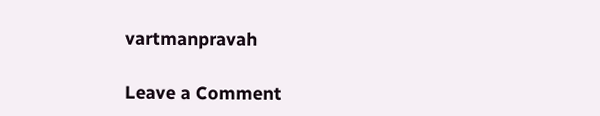vartmanpravah

Leave a Comment